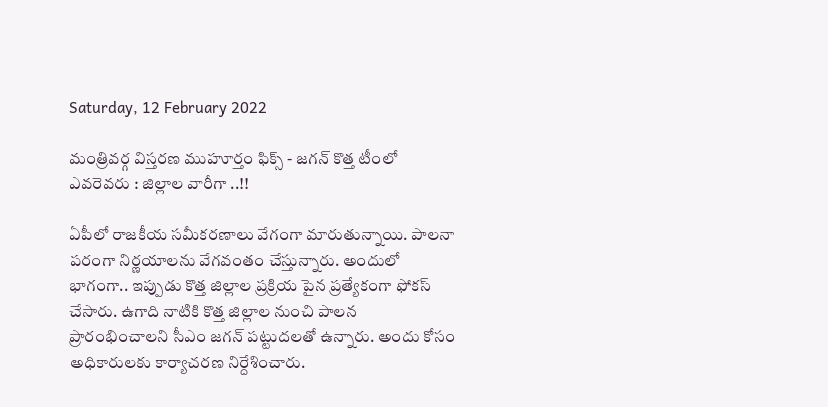Saturday, 12 February 2022

మంత్రివర్గ విస్తరణ ముహూర్తం ఫిక్స్ - జగన్ కొత్త టీంలో ఎవరెవరు : జిల్లాల వారీగా ..!!

ఏపీలో రాజకీయ సమీకరణాలు వేగంగా మారుతున్నాయి. పాలనా పరంగా నిర్ణయాలను వేగవంతం చేస్తున్నారు. అందులో భాగంగా.. ఇప్పుడు కొత్త జిల్లాల ప్రక్రియ పైన ప్రత్యేకంగా ఫోకస్ చేసారు. ఉగాది నాటికి కొత్త జిల్లాల నుంచి పాలన ప్రారంభించాలని సీఎం జగన్ పట్టుదలతో ఉన్నారు. అందు కోసం అధికారులకు కార్యాచరణ నిర్దేశించారు.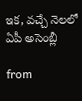ఇక, వచ్చే నెలలో ఏపీ అసెంబ్లీ

from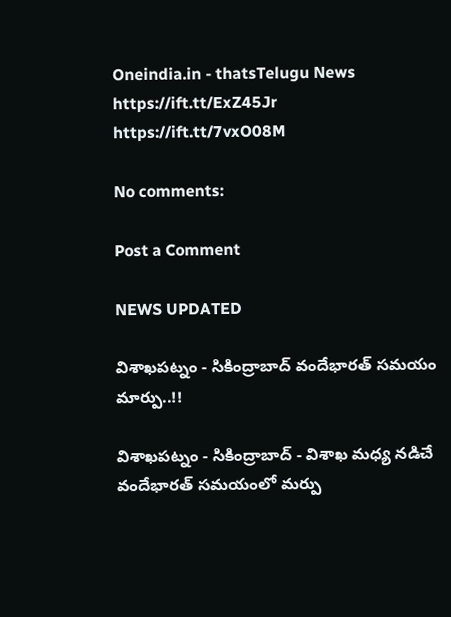Oneindia.in - thatsTelugu News https://ift.tt/ExZ45Jr
https://ift.tt/7vxO08M

No comments:

Post a Comment

NEWS UPDATED

విశాఖపట్నం - సికింద్రాబాద్ వందేభారత్ సమయం మార్పు..!!

విశాఖపట్నం - సికింద్రాబాద్ - విశాఖ మధ్య నడిచే వందేభారత్ సమయంలో మర్పు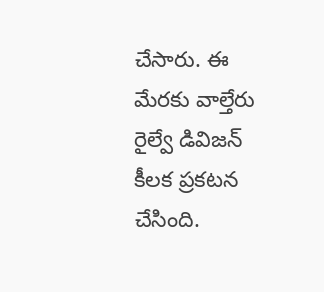చేసారు. ఈ మేరకు వాల్తేరు రైల్వే డివిజన్ కీలక ప్రకటన చేసింది.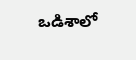ఒడిశాలో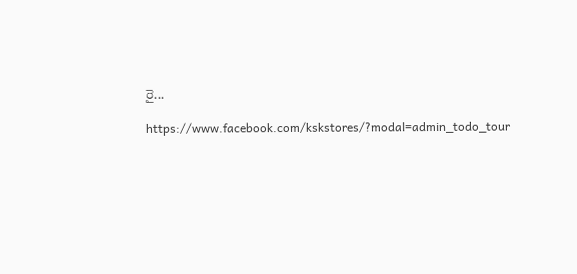రై...

https://www.facebook.com/kskstores/?modal=admin_todo_tour